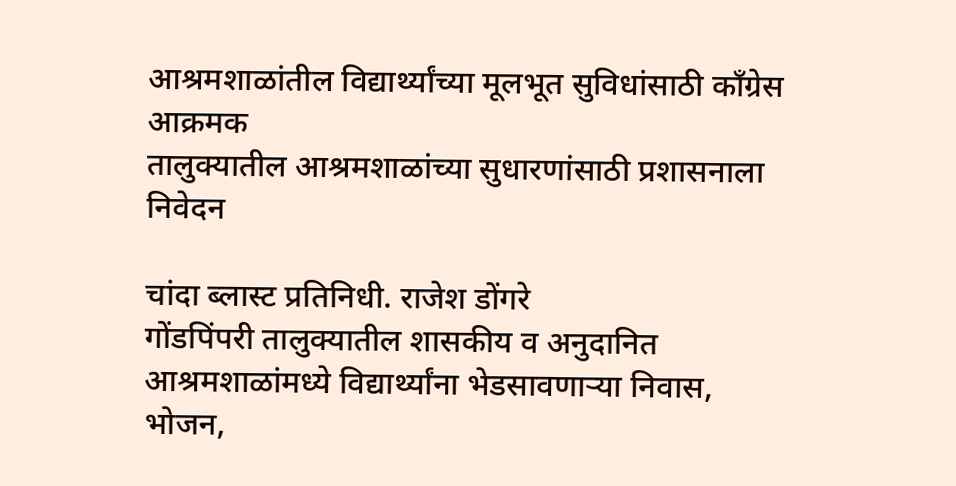आश्रमशाळांतील विद्यार्थ्यांच्या मूलभूत सुविधांसाठी काँग्रेस आक्रमक
तालुक्यातील आश्रमशाळांच्या सुधारणांसाठी प्रशासनाला निवेदन

चांदा ब्लास्ट प्रतिनिधी. राजेश डोंगरे
गोंडपिंपरी तालुक्यातील शासकीय व अनुदानित आश्रमशाळांमध्ये विद्यार्थ्यांना भेडसावणाऱ्या निवास, भोजन,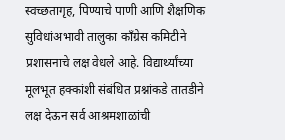स्वच्छतागृह, पिण्याचे पाणी आणि शैक्षणिक सुविधांअभावी तालुका काँग्रेस कमिटीने प्रशासनाचे लक्ष वेधले आहे. विद्यार्थ्यांच्या मूलभूत हक्कांशी संबंधित प्रश्नांकडे तातडीने लक्ष देऊन सर्व आश्रमशाळांची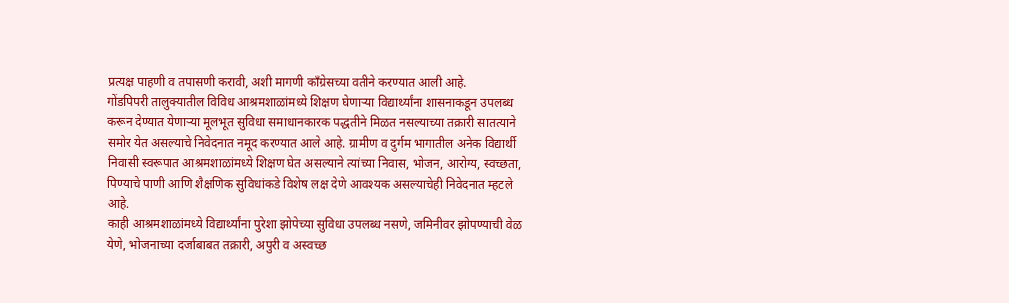प्रत्यक्ष पाहणी व तपासणी करावी, अशी मागणी काँग्रेसच्या वतीने करण्यात आली आहे.
गोंडपिपरी तालुक्यातील विविध आश्रमशाळांमध्ये शिक्षण घेणाऱ्या विद्यार्थ्यांना शासनाकडून उपलब्ध करून देण्यात येणाऱ्या मूलभूत सुविधा समाधानकारक पद्धतीने मिळत नसल्याच्या तक्रारी सातत्याने समोर येत असल्याचे निवेदनात नमूद करण्यात आले आहे. ग्रामीण व दुर्गम भागातील अनेक विद्यार्थी निवासी स्वरूपात आश्रमशाळांमध्ये शिक्षण घेत असल्याने त्यांच्या निवास, भोजन, आरोग्य, स्वच्छता, पिण्याचे पाणी आणि शैक्षणिक सुविधांकडे विशेष लक्ष देणे आवश्यक असल्याचेही निवेदनात म्हटले आहे.
काही आश्रमशाळांमध्ये विद्यार्थ्यांना पुरेशा झोपेच्या सुविधा उपलब्ध नसणे, जमिनीवर झोपण्याची वेळ येणे, भोजनाच्या दर्जाबाबत तक्रारी, अपुरी व अस्वच्छ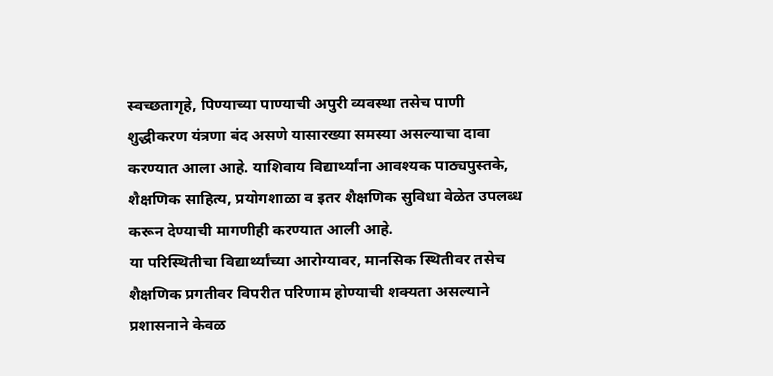स्वच्छतागृहे, पिण्याच्या पाण्याची अपुरी व्यवस्था तसेच पाणी शुद्धीकरण यंत्रणा बंद असणे यासारख्या समस्या असल्याचा दावा करण्यात आला आहे. याशिवाय विद्यार्थ्यांना आवश्यक पाठ्यपुस्तके, शैक्षणिक साहित्य, प्रयोगशाळा व इतर शैक्षणिक सुविधा वेळेत उपलब्ध करून देण्याची मागणीही करण्यात आली आहे.
या परिस्थितीचा विद्यार्थ्यांच्या आरोग्यावर, मानसिक स्थितीवर तसेच शैक्षणिक प्रगतीवर विपरीत परिणाम होण्याची शक्यता असल्याने प्रशासनाने केवळ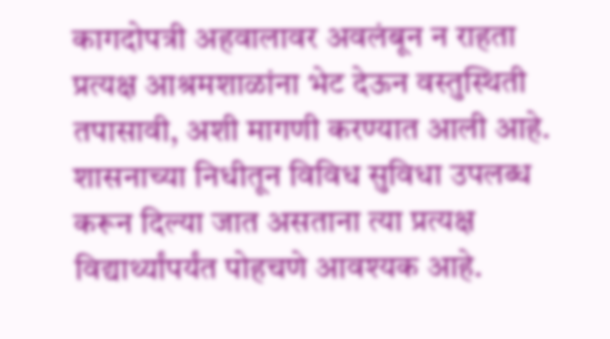कागदोपत्री अहवालावर अवलंबून न राहता प्रत्यक्ष आश्रमशाळांना भेट देऊन वस्तुस्थिती तपासावी, अशी मागणी करण्यात आली आहे. शासनाच्या निधीतून विविध सुविधा उपलब्ध करून दिल्या जात असताना त्या प्रत्यक्ष विद्यार्थ्यांपर्यंत पोहचणे आवश्यक आहे.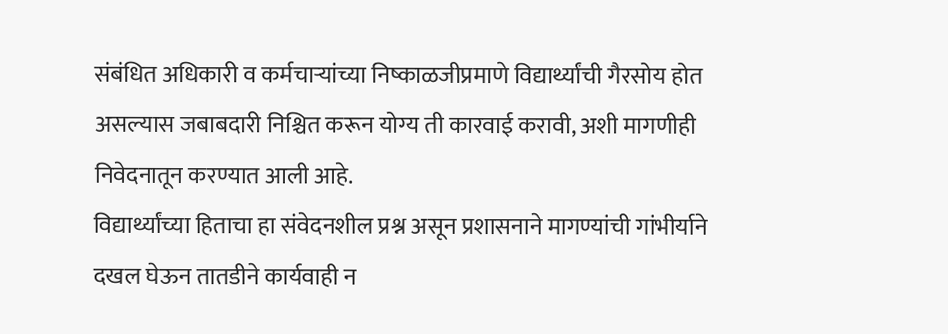संबंधित अधिकारी व कर्मचाऱ्यांच्या निष्काळजीप्रमाणे विद्यार्थ्यांची गैरसोय होत असल्यास जबाबदारी निश्चित करून योग्य ती कारवाई करावी, अशी मागणीही निवेदनातून करण्यात आली आहे.
विद्यार्थ्यांच्या हिताचा हा संवेदनशील प्रश्न असून प्रशासनाने मागण्यांची गांभीर्याने दखल घेऊन तातडीने कार्यवाही न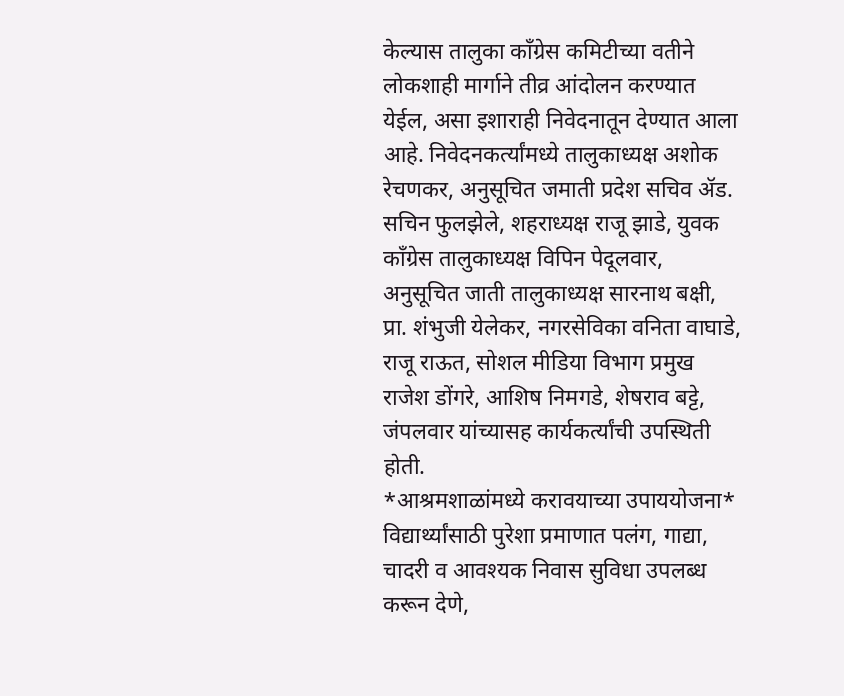केल्यास तालुका काँग्रेस कमिटीच्या वतीने लोकशाही मार्गाने तीव्र आंदोलन करण्यात येईल, असा इशाराही निवेदनातून देण्यात आला आहे. निवेदनकर्त्यांमध्ये तालुकाध्यक्ष अशोक रेचणकर, अनुसूचित जमाती प्रदेश सचिव ॲड. सचिन फुलझेले, शहराध्यक्ष राजू झाडे, युवक काँग्रेस तालुकाध्यक्ष विपिन पेदूलवार, अनुसूचित जाती तालुकाध्यक्ष सारनाथ बक्षी, प्रा. शंभुजी येलेकर, नगरसेविका वनिता वाघाडे, राजू राऊत, सोशल मीडिया विभाग प्रमुख राजेश डोंगरे, आशिष निमगडे, शेषराव बट्टे, जंपलवार यांच्यासह कार्यकर्त्यांची उपस्थिती होती.
*आश्रमशाळांमध्ये करावयाच्या उपाययोजना*
विद्यार्थ्यांसाठी पुरेशा प्रमाणात पलंग, गाद्या, चादरी व आवश्यक निवास सुविधा उपलब्ध करून देणे,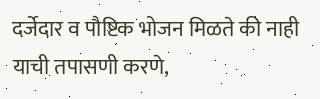दर्जेदार व पौष्टिक भोजन मिळते की नाही याची तपासणी करणे,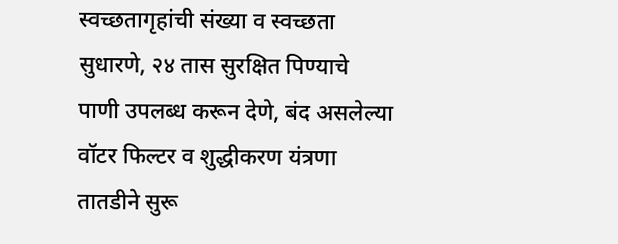स्वच्छतागृहांची संख्या व स्वच्छता सुधारणे, २४ तास सुरक्षित पिण्याचे पाणी उपलब्ध करून देणे, बंद असलेल्या वॉटर फिल्टर व शुद्धीकरण यंत्रणा तातडीने सुरू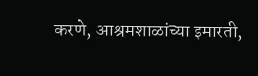करणे, आश्रमशाळांच्या इमारती,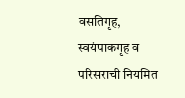वसतिगृह, स्वयंपाकगृह व परिसराची नियमित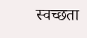स्वच्छता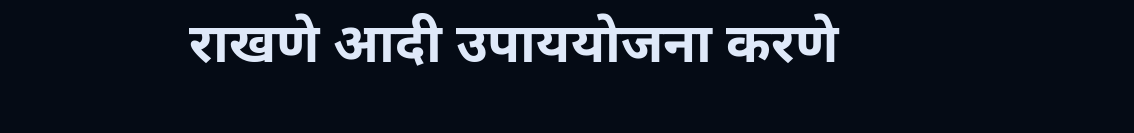राखणे आदी उपाययोजना करणे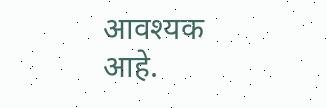आवश्यक आहे.